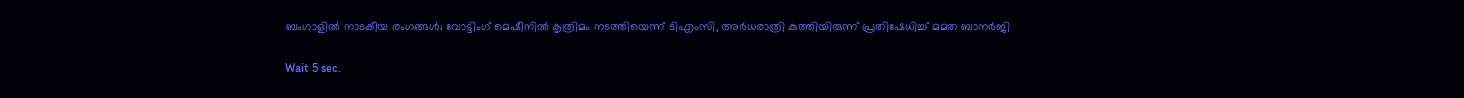ബംഗാളില്‍ നാടകീയ രംഗങ്ങള്‍; വോട്ടിംഗ് മെഷീനില്‍ കൃത്രിമം നടത്തിയെന്ന് ടിഎംസി, അര്‍ധരാത്രി കുത്തിയിരുന്ന് പ്രതിഷേധിച്ച് മമത ബാനര്‍ജി

Wait 5 sec.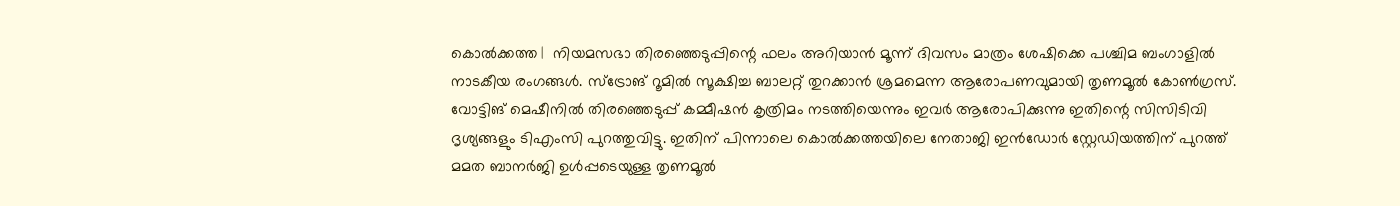കൊല്‍ക്കത്ത |  നിയമസഭാ തിരഞ്ഞെടുപ്പിന്റെ ഫലം അറിയാന്‍ മൂന്ന് ദിവസം മാത്രം ശേഷിക്കെ പശ്ചിമ ബംഗാളില്‍ നാടകീയ രംഗങ്ങള്‍. സ്ട്രോങ് റൂമില്‍ സൂക്ഷിച്ച ബാലറ്റ് തുറക്കാന്‍ ശ്രമമെന്ന ആരോപണവുമായി തൃണമൂല്‍ കോണ്‍ഗ്രസ്. വോട്ടിങ് മെഷീനില്‍ തിരഞ്ഞെടുപ്പ് കമ്മീഷന്‍ കൃത്രിമം നടത്തിയെന്നും ഇവര്‍ ആരോപിക്കുന്നു ഇതിന്റെ സിസിടിവി ദൃശ്യങ്ങളും ടിഎംസി പുറത്തുവിട്ടു. ഇതിന് പിന്നാലെ കൊല്‍ക്കത്തയിലെ നേതാജി ഇന്‍ഡോര്‍ സ്റ്റേഡിയത്തിന് പുറത്ത് മമത ബാനര്‍ജി ഉള്‍പ്പടെയുള്ള തൃണമൂല്‍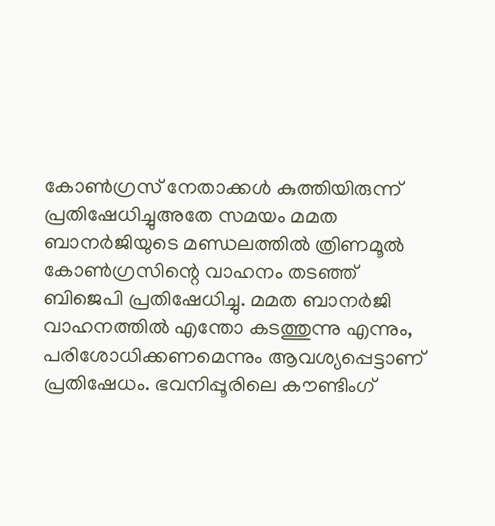കോണ്‍ഗ്രസ് നേതാക്കള്‍ കുത്തിയിരുന്ന് പ്രതിഷേധിച്ചുഅതേ സമയം മമത ബാനര്‍ജിയുടെ മണ്ഡലത്തില്‍ ത്രിണമൂല്‍ കോണ്‍ഗ്രസിന്റെ വാഹനം തടഞ്ഞ് ബിജെപി പ്രതിഷേധിച്ചു. മമത ബാനര്‍ജി വാഹനത്തില്‍ എന്തോ കടത്തുന്നു എന്നും, പരിശോധിക്കണമെന്നും ആവശ്യപ്പെട്ടാണ് പ്രതിഷേധം. ഭവനിപ്പൂരിലെ കൗണ്ടിംഗ്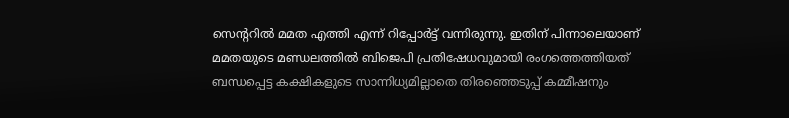സെന്ററില്‍ മമത എത്തി എന്ന് റിപ്പോര്‍ട്ട് വന്നിരുന്നു. ഇതിന് പിന്നാലെയാണ് മമതയുടെ മണ്ഡലത്തില്‍ ബിജെപി പ്രതിഷേധവുമായി രംഗത്തെത്തിയത് ബന്ധപ്പെട്ട കക്ഷികളുടെ സാന്നിധ്യമില്ലാതെ തിരഞ്ഞെടുപ്പ് കമ്മീഷനും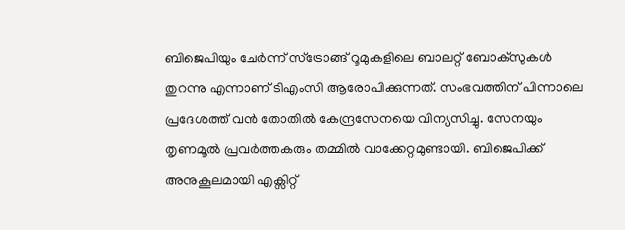ബിജെപിയും ചേര്‍ന്ന് സ്ട്രോങ്ങ് റൂമുകളിലെ ബാലറ്റ് ബോക്സുകള്‍ തുറന്നു എന്നാണ് ടിഎംസി ആരോപിക്കുന്നത്. സംഭവത്തിന് പിന്നാലെ പ്രദേശത്ത് വന്‍ തോതില്‍ കേന്ദ്രസേനയെ വിന്യസിച്ചു. സേനയും തൃണമൂല്‍ പ്രവര്‍ത്തകരും തമ്മില്‍ വാക്കേറ്റമുണ്ടായി. ബിജെപിക്ക് അനുകൂലമായി എക്സിറ്റ്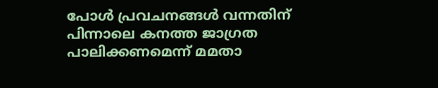പോള്‍ പ്രവചനങ്ങള്‍ വന്നതിന് പിന്നാലെ കനത്ത ജാഗ്രത പാലിക്കണമെന്ന് മമതാ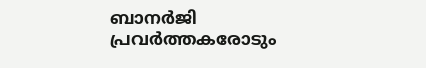ബാനര്‍ജി പ്രവര്‍ത്തകരോടും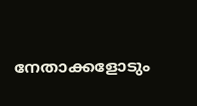നേതാക്കളോടും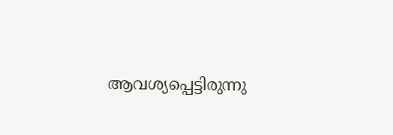ആവശ്യപ്പെട്ടിരുന്നു